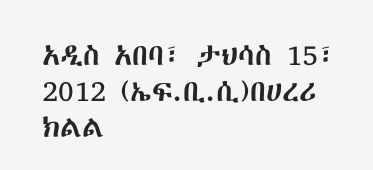አዲስ አበባ፣ ታህሳስ 15፣ 2012 (ኤፍ.ቢ.ሲ)በሀረሪ ክልል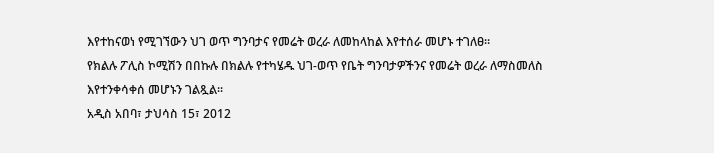እየተከናወነ የሚገኘውን ህገ ወጥ ግንባታና የመሬት ወረራ ለመከላከል እየተሰራ መሆኑ ተገለፀ፡፡
የክልሉ ፖሊስ ኮሚሽን በበኩሉ በክልሉ የተካሄዱ ህገ-ወጥ የቤት ግንባታዎችንና የመሬት ወረራ ለማስመለስ እየተንቀሳቀሰ መሆኑን ገልጿል፡፡
አዲስ አበባ፣ ታህሳስ 15፣ 2012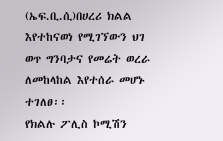(ኤፍ.ቢ.ሲ)በሀረሪ ክልል እየተከናወነ የሚገኘውን ህገ ወጥ ግንባታና የመሬት ወረራ ለመከላከል እየተሰራ መሆኑ ተገለፀ፡፡
የክልሉ ፖሊስ ኮሚሽን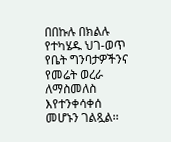በበኩሉ በክልሉ የተካሄዱ ህገ-ወጥ የቤት ግንባታዎችንና የመሬት ወረራ ለማስመለስ እየተንቀሳቀሰ መሆኑን ገልጿል፡፡